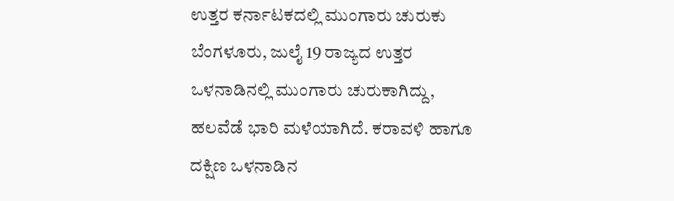ಉತ್ತರ ಕರ್ನಾಟಕದಲ್ಲಿ ಮುಂಗಾರು ಚುರುಕು
ಬೆಂಗಳೂರು, ಜುಲೈ 19 ರಾಜ್ಯದ ಉತ್ತರ ಒಳನಾಡಿನಲ್ಲಿ ಮುಂಗಾರು ಚುರುಕಾಗಿದ್ದು, ಹಲವೆಡೆ ಭಾರಿ ಮಳೆಯಾಗಿದೆ. ಕರಾವಳಿ ಹಾಗೂ ದಕ್ಷಿಣ ಒಳನಾಡಿನ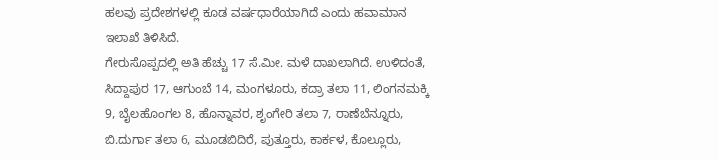ಹಲವು ಪ್ರದೇಶಗಳಲ್ಲಿ ಕೂಡ ವರ್ಷಧಾರೆಯಾಗಿದೆ ಎಂದು ಹವಾಮಾನ ಇಲಾಖೆ ತಿಳಿಸಿದೆ.
ಗೇರುಸೊಪ್ಪದಲ್ಲಿ ಅತಿ ಹೆಚ್ಚು 17 ಸೆ.ಮೀ. ಮಳೆ ದಾಖಲಾಗಿದೆ. ಉಳಿದಂತೆ, ಸಿದ್ದಾಪುರ 17, ಆಗುಂಬೆ 14, ಮಂಗಳೂರು, ಕದ್ರಾ ತಲಾ 11, ಲಿಂಗನಮಕ್ಕಿ 9, ಬೈಲಹೊಂಗಲ 8, ಹೊನ್ನಾವರ, ಶೃಂಗೇರಿ ತಲಾ 7, ರಾಣೆಬೆನ್ನೂರು, ಬಿ.ದುರ್ಗಾ ತಲಾ 6, ಮೂಡಬಿದಿರೆ, ಪುತ್ತೂರು, ಕಾರ್ಕಳ, ಕೊಲ್ಲೂರು,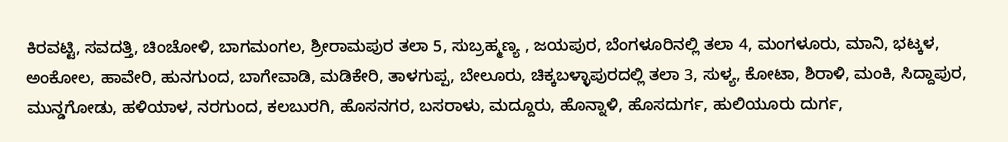ಕಿರವಟ್ಟಿ, ಸವದತ್ತಿ, ಚಿಂಚೋಳಿ, ಬಾಗಮಂಗಲ, ಶ್ರೀರಾಮಪುರ ತಲಾ 5, ಸುಬ್ರಹ್ಮಣ್ಯ , ಜಯಪುರ, ಬೆಂಗಳೂರಿನಲ್ಲಿ ತಲಾ 4, ಮಂಗಳೂರು, ಮಾನಿ, ಭಟ್ಕಳ, ಅಂಕೋಲ, ಹಾವೇರಿ, ಹುನಗುಂದ, ಬಾಗೇವಾಡಿ, ಮಡಿಕೇರಿ, ತಾಳಗುಪ್ಪ, ಬೇಲೂರು, ಚಿಕ್ಕಬಳ್ಳಾಪುರದಲ್ಲಿ ತಲಾ 3, ಸುಳ್ಯ, ಕೋಟಾ, ಶಿರಾಳಿ, ಮಂಕಿ, ಸಿದ್ದಾಪುರ, ಮುನ್ಡಗೋಡು, ಹಳಿಯಾಳ, ನರಗುಂದ, ಕಲಬುರಗಿ, ಹೊಸನಗರ, ಬಸರಾಳು, ಮದ್ದೂರು, ಹೊನ್ನಾಳಿ, ಹೊಸದುರ್ಗ, ಹುಲಿಯೂರು ದುರ್ಗ,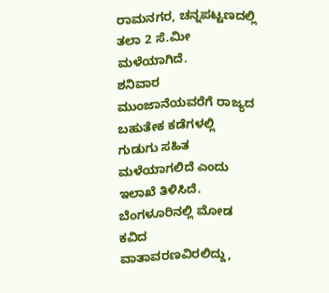ರಾಮನಗರ, ಚನ್ನಪಟ್ಟಣದಲ್ಲಿ ತಲಾ 2 ಸೆ.ಮೀ ಮಳೆಯಾಗಿದೆ.
ಶನಿವಾರ ಮುಂಜಾನೆಯವರೆಗೆ ರಾಜ್ಯದ ಬಹುತೇಕ ಕಡೆಗಳಲ್ಲಿ ಗುಡುಗು ಸಹಿತ ಮಳೆಯಾಗಲಿದೆ ಎಂದು ಇಲಾಖೆ ತಿಳಿಸಿದೆ.
ಬೆಂಗಳೂರಿನಲ್ಲಿ ಮೋಡ ಕವಿದ ವಾತಾವರಣವಿರಲಿದ್ದು,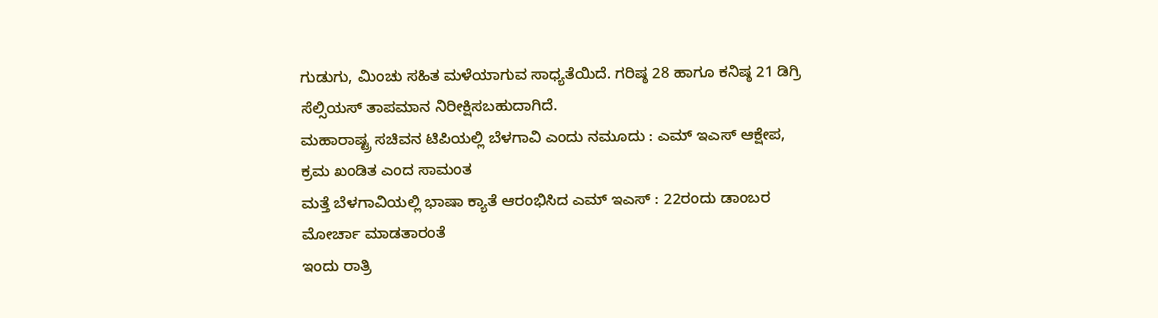ಗುಡುಗು, ಮಿಂಚು ಸಹಿತ ಮಳೆಯಾಗುವ ಸಾಧ್ಯತೆಯಿದೆ. ಗರಿಷ್ಠ 28 ಹಾಗೂ ಕನಿಷ್ಠ 21 ಡಿಗ್ರಿ ಸೆಲ್ಸಿಯಸ್ ತಾಪಮಾನ ನಿರೀಕ್ಷಿಸಬಹುದಾಗಿದೆ.
ಮಹಾರಾಷ್ಟ್ರ ಸಚಿವನ ಟಿಪಿಯಲ್ಲಿ ಬೆಳಗಾವಿ ಎಂದು ನಮೂದು : ಎಮ್ ಇಎಸ್ ಆಕ್ಷೇಪ, ಕ್ರಮ ಖಂಡಿತ ಎಂದ ಸಾಮಂತ
ಮತ್ತೆ ಬೆಳಗಾವಿಯಲ್ಲಿ ಭಾಷಾ ಕ್ಯಾತೆ ಆರಂಭಿಸಿದ ಎಮ್ ಇಎಸ್ : 22ರಂದು ಡಾಂಬರ ಮೋರ್ಚಾ ಮಾಡತಾರಂತೆ
ಇಂದು ರಾತ್ರಿ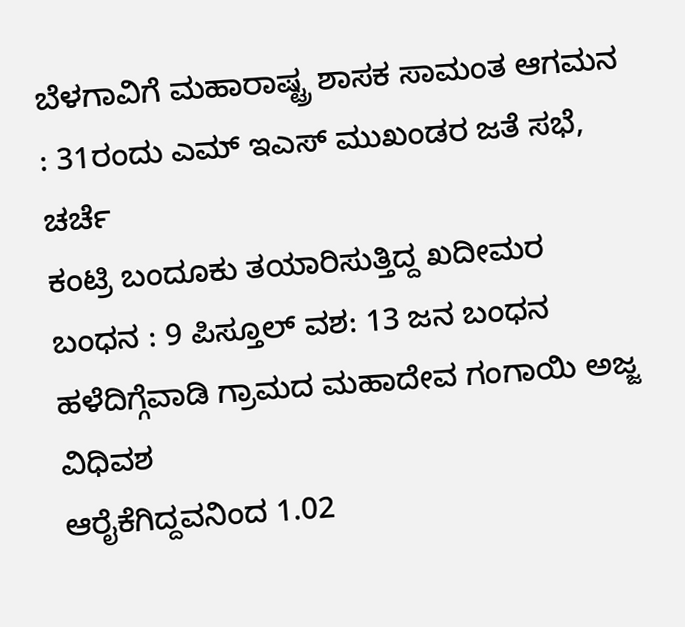ಬೆಳಗಾವಿಗೆ ಮಹಾರಾಷ್ಟ್ರ ಶಾಸಕ ಸಾಮಂತ ಆಗಮನ : 31ರಂದು ಎಮ್ ಇಎಸ್ ಮುಖಂಡರ ಜತೆ ಸಭೆ, ಚರ್ಚೆ
ಕಂಟ್ರಿ ಬಂದೂಕು ತಯಾರಿಸುತ್ತಿದ್ದ ಖದೀಮರ ಬಂಧನ : 9 ಪಿಸ್ತೂಲ್ ವಶ: 13 ಜನ ಬಂಧನ
ಹಳೆದಿಗ್ಗೆವಾಡಿ ಗ್ರಾಮದ ಮಹಾದೇವ ಗಂಗಾಯಿ ಅಜ್ಜ ವಿಧಿವಶ
ಆರೈಕೆಗಿದ್ದವನಿಂದ 1.02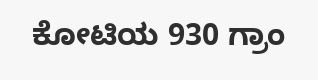ಕೋಟಿಯ 930 ಗ್ರಾಂ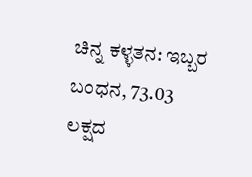ಚಿನ್ನ ಕಳ್ಳತನ: ಇಬ್ಬರ ಬಂಧನ, 73.03 ಲಕ್ಷದ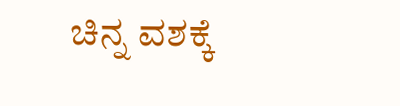ಚಿನ್ನ ವಶಕ್ಕೆ